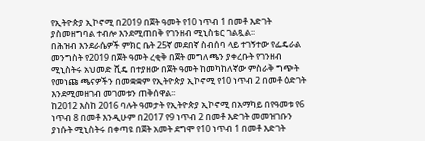የኢትዮጵያ ኢኮኖሚ በ2019 በጀት ዓመት የ10 ነጥብ 1 በመቶ እድገት ያስመዘግባል ተብሎ እንደሚጠበቅ የገንዘብ ሚኒስቴር ገልጿል፡፡
በሕዝብ እንደራሴዎች ምክር ቤት 25ኛ መደበኛ ስብሰባ ላይ ተገኝተው የፌዴራል መንግስት የ2019 በጀት ዓመት ረቂቅ በጀት መግለጫን ያቀረቡት የገንዘብ ሚኒስትሩ አህመድ ሺዴ በተያዘው በጀት ዓመት ከመካከለኛው ምስራቅ ግጭት የመነጩ ጫናዎችን በመቋቋም የኢትዮጵያ ኢኮኖሚ የ10 ነጥብ 2 በመቶ ዕድገት እንደሚመዘገብ መገመቱን ጠቅሰዋል፡፡
ከ2012 እስከ 2016 ባሉት ዓመታት የኢትዮጵያ ኢኮኖሚ በአማካይ በየዓመቱ የ6 ነጥብ 8 በመቶ እንዲሁም በ2017 የ9 ነጥብ 2 በመቶ እድገት መመዝገቡን ያነሱት ሚኒስትሩ በቀጣዩ በጀት አመት ደግሞ የ10 ነጥብ 1 በመቶ እድገት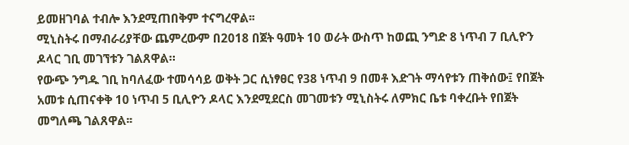ይመዘገባል ተብሎ እንደሚጠበቅም ተናግረዋል፡፡
ሚኒስትሩ በማብራሪያቸው ጨምረውም በ2018 በጀት ዓመት 10 ወራት ውስጥ ከወጪ ንግድ 8 ነጥብ 7 ቢሊዮን ዶላር ገቢ መገኘቱን ገልጸዋል።
የውጭ ንግዱ ገቢ ከባለፈው ተመሳሳይ ወቅት ጋር ሲነፃፀር የ38 ነጥብ 9 በመቶ እድገት ማሳየቱን ጠቅሰው፤ የበጀት አመቱ ሲጠናቀቅ 10 ነጥብ 5 ቢሊዮን ዶላር እንደሚደርስ መገመቱን ሚኒስትሩ ለምክር ቤቱ ባቀረቡት የበጀት መግለጫ ገልጸዋል፡፡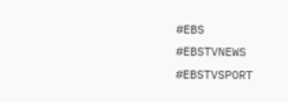#EBS
#EBSTVNEWS
#EBSTVSPORT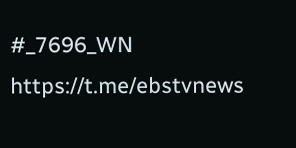#_7696_WN
https://t.me/ebstvnews